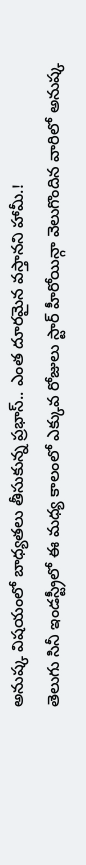అనుష్క విషయంలో బాధ్యతలు తీసుకున్న ప్రభాస్.. ఎంత దూరమైన వస్తానని హామీ.!
తెలుగు సినీ ఇండస్ట్రీలో ఈ మధ్య కాలంలో ఎక్కువ రోజులు స్టార్ హీరోయిన్గా వెలుగొందిన వారిలో అనుష్క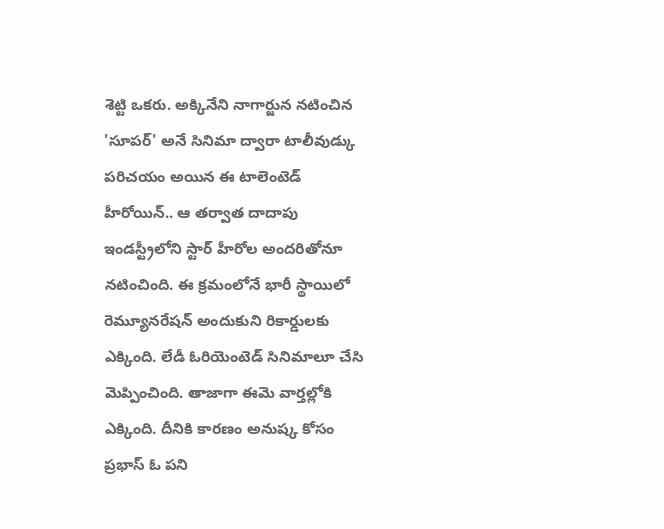శెట్టి ఒకరు. అక్కినేని నాగార్జున నటించిన 'సూపర్' అనే సినిమా ద్వారా టాలీవుడ్కు పరిచయం అయిన ఈ టాలెంటెడ్ హీరోయిన్.. ఆ తర్వాత దాదాపు ఇండస్ట్రీలోని స్టార్ హీరోల అందరితోనూ నటించింది. ఈ క్రమంలోనే భారీ స్థాయిలో రెమ్యూనరేషన్ అందుకుని రికార్డులకు ఎక్కింది. లేడీ ఓరియెంటెడ్ సినిమాలూ చేసి మెప్పించింది. తాజాగా ఈమె వార్తల్లోకి ఎక్కింది. దీనికి కారణం అనుష్క కోసం ప్రభాస్ ఓ పని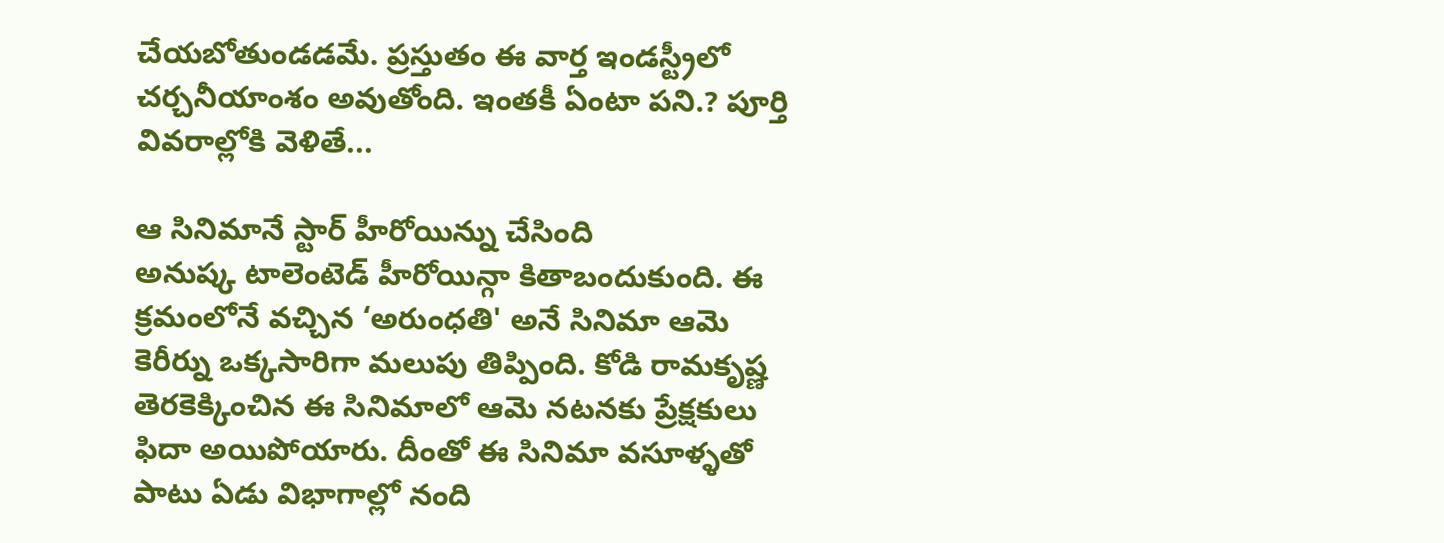చేయబోతుండడమే. ప్రస్తుతం ఈ వార్త ఇండస్ట్రీలో చర్చనీయాంశం అవుతోంది. ఇంతకీ ఏంటా పని.? పూర్తి వివరాల్లోకి వెళితే...

ఆ సినిమానే స్టార్ హీరోయిన్ను చేసింది
అనుష్క టాలెంటెడ్ హీరోయిన్గా కితాబందుకుంది. ఈ క్రమంలోనే వచ్చిన ‘అరుంధతి' అనే సినిమా ఆమె కెరీర్ను ఒక్కసారిగా మలుపు తిప్పింది. కోడి రామకృష్ణ తెరకెక్కించిన ఈ సినిమాలో ఆమె నటనకు ప్రేక్షకులు ఫిదా అయిపోయారు. దీంతో ఈ సినిమా వసూళ్ళతో పాటు ఏడు విభాగాల్లో నంది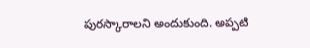పురస్కారాలని అందుకుంది. అప్పటి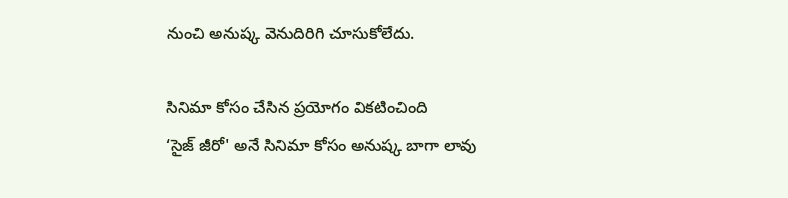నుంచి అనుష్క వెనుదిరిగి చూసుకోలేదు.

సినిమా కోసం చేసిన ప్రయోగం వికటించింది
‘సైజ్ జీరో' అనే సినిమా కోసం అనుష్క బాగా లావు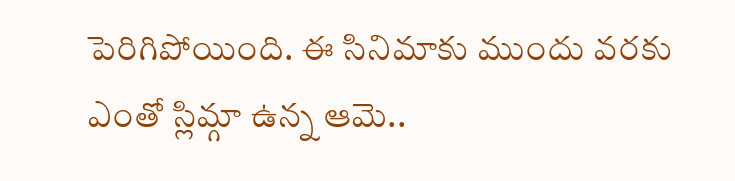పెరిగిపోయింది. ఈ సినిమాకు ముందు వరకు ఎంతో స్లిమ్గా ఉన్న ఆమె..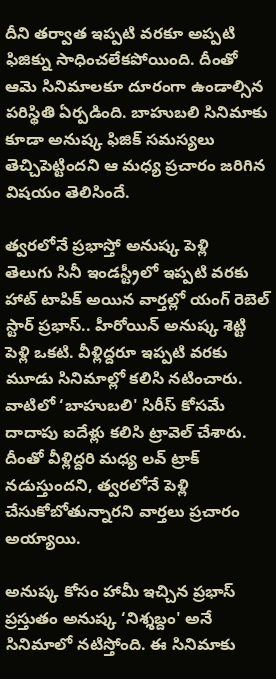దీని తర్వాత ఇప్పటి వరకూ అప్పటి ఫిజిక్ను సాధించలేకపోయింది. దీంతో ఆమె సినిమాలకూ దూరంగా ఉండాల్సిన పరిస్థితి ఏర్పడింది. బాహుబలి సినిమాకు కూడా అనుష్క ఫిజిక్ సమస్యలు తెచ్చిపెట్టిందని ఆ మధ్య ప్రచారం జరిగిన విషయం తెలిసిందే.

త్వరలోనే ప్రభాస్తో అనుష్క పెళ్లి
తెలుగు సినీ ఇండస్ట్రీలో ఇప్పటి వరకు హాట్ టాపిక్ అయిన వార్తల్లో యంగ్ రెబెల్ స్టార్ ప్రభాస్.. హీరోయిన్ అనుష్క శెట్టి పెళ్లి ఒకటి. వీళ్లిద్దరూ ఇప్పటి వరకు మూడు సినిమాల్లో కలిసి నటించారు. వాటిలో ‘బాహుబలి' సిరీస్ కోసమే దాదాపు ఐదేళ్లు కలిసి ట్రావెల్ చేశారు. దీంతో వీళ్లిద్దరి మధ్య లవ్ ట్రాక్ నడుస్తుందని, త్వరలోనే పెళ్లి చేసుకోబోతున్నారని వార్తలు ప్రచారం అయ్యాయి.

అనుష్క కోసం హామీ ఇచ్చిన ప్రభాస్
ప్రస్తుతం అనుష్క ‘నిశ్శబ్దం' అనే సినిమాలో నటిస్తోంది. ఈ సినిమాకు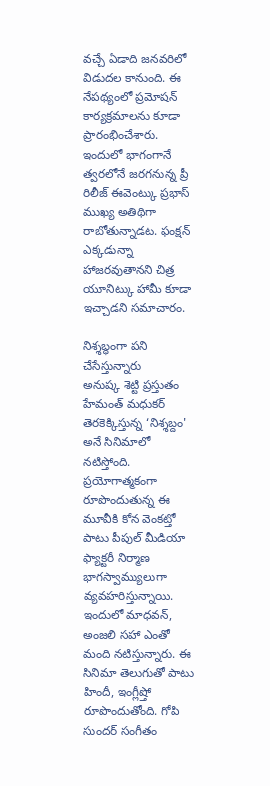వచ్చే ఏడాది జనవరిలో విడుదల కానుంది. ఈ నేపథ్యంలో ప్రమోషన్ కార్యక్రమాలను కూడా ప్రారంభించేశారు. ఇందులో భాగంగానే త్వరలోనే జరగనున్న ప్రీ రిలీజ్ ఈవెంట్కు ప్రభాస్ ముఖ్య అతిథిగా రాబోతున్నాడట. ఫంక్షన్ ఎక్కడున్నా హాజరవుతానని చిత్ర యూనిట్కు హామీ కూడా ఇచ్చాడని సమాచారం.

నిశ్శబ్ధంగా పని చేసేస్తున్నారు
అనుష్క శెట్టి ప్రస్తుతం హేమంత్ మధుకర్ తెరకెక్కిస్తున్న ‘నిశ్శబ్దం' అనే సినిమాలో నటిస్తోంది. ప్రయోగాత్మకంగా రూపొందుతున్న ఈ మూవీకి కోన వెంకట్తో పాటు పీపుల్ మీడియా ఫ్యాక్టరీ నిర్మాణ భాగస్వామ్యులుగా వ్యవహరిస్తున్నాయి. ఇందులో మాధవన్, అంజలి సహా ఎంతో మంది నటిస్తున్నారు. ఈ సినిమా తెలుగుతో పాటు హిందీ, ఇంగ్లీష్తో రూపొందుతోంది. గోపి సుందర్ సంగీతం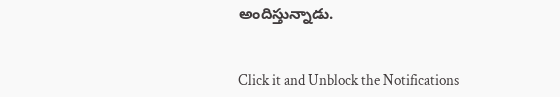అందిస్తున్నాడు.


Click it and Unblock the Notifications